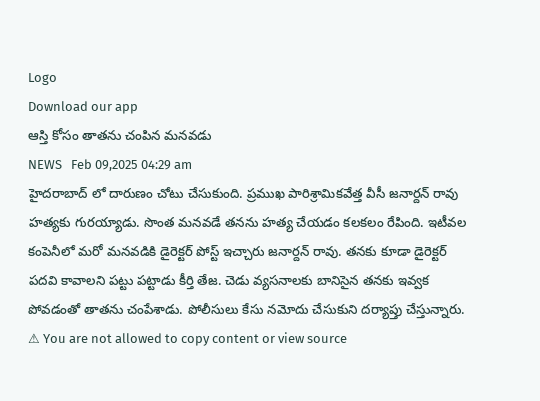Logo
Download our app
ఆస్తి కోసం తాత‌ను చంపిన మ‌న‌వ‌డు
NEWS   Feb 09,2025 04:29 am
హైద‌రాబాద్ లో దారుణం చోటు చేసుకుంది. ప్ర‌ముఖ పారిశ్రామిక‌వేత్త వీసీ జ‌నార్ద‌న్ రావు హ‌త్య‌కు గుర‌య్యాడు. సొంత మ‌న‌వ‌డే త‌న‌ను హ‌త్య చేయ‌డం క‌ల‌క‌లం రేపింది. ఇటీవ‌ల కంపెనీలో మ‌రో మ‌న‌వ‌డికి డైరెక్ట‌ర్ పోస్ట్ ఇచ్చారు జ‌నార్ద‌న్ రావు. త‌న‌కు కూడా డైరెక్ట‌ర్ ప‌ద‌వి కావాల‌ని ప‌ట్టు ప‌ట్టాడు కీర్తి తేజ‌. చెడు వ్య‌స‌నాల‌కు బానిసైన త‌న‌కు ఇవ్వ‌క పోవ‌డంతో తాత‌ను చంపేశాడు. పోలీసులు కేసు న‌మోదు చేసుకుని ద‌ర్యాప్తు చేస్తున్నారు.
⚠ You are not allowed to copy content or view source